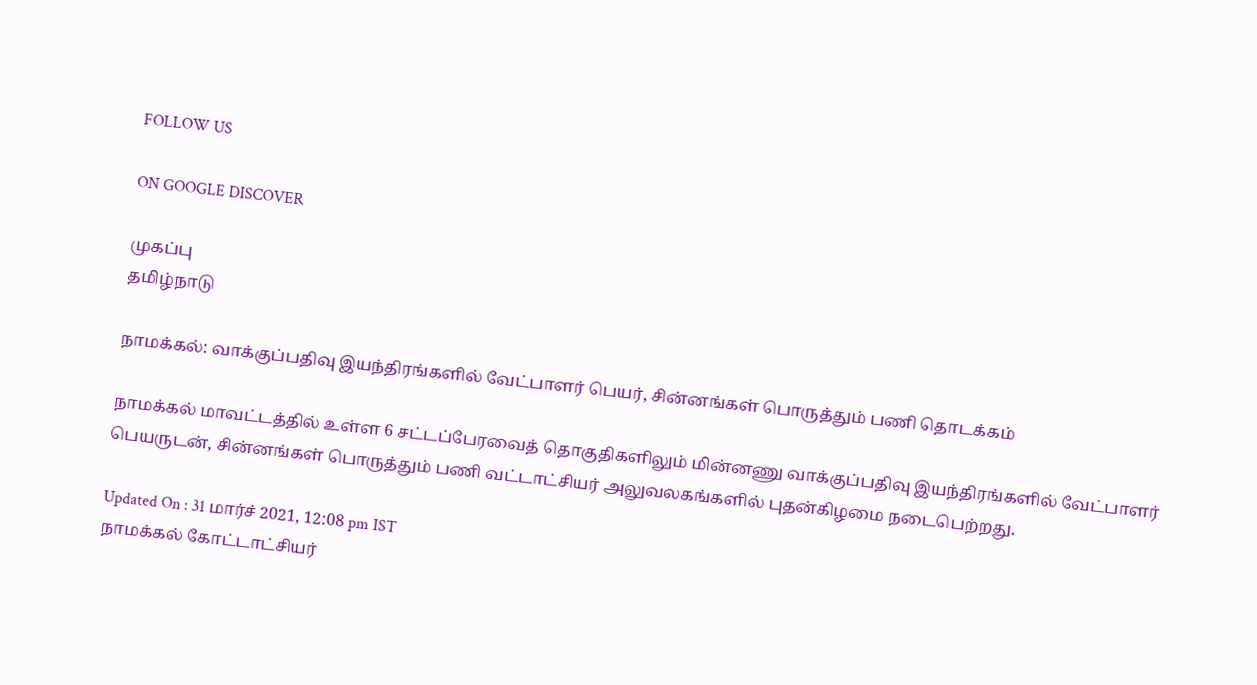FOLLOW US

ON GOOGLE DISCOVER

முகப்பு
தமிழ்நாடு

நாமக்கல்: வாக்குப்பதிவு இயந்திரங்களில் வேட்பாளர் பெயர், சின்னங்கள் பொருத்தும் பணி தொடக்கம்

நாமக்கல் மாவட்டத்தில் உள்ள 6 சட்டப்பேரவைத் தொகுதிகளிலும் மின்னணு வாக்குப்பதிவு இயந்திரங்களில் வேட்பாளர் பெயருடன், சின்னங்கள் பொருத்தும் பணி வட்டாட்சியர் அலுவலகங்களில் புதன்கிழமை நடைபெற்றது.

Updated On : 31 மார்ச் 2021, 12:08 pm IST
நாமக்கல் கோட்டாட்சியர்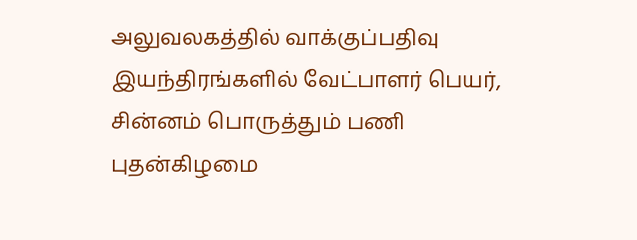அலுவலகத்தில் வாக்குப்பதிவு இயந்திரங்களில் வேட்பாளர் பெயர், சின்னம் பொருத்தும் பணி புதன்கிழமை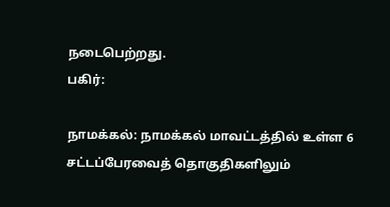நடைபெற்றது.
பகிர்:

நாமக்கல்: நாமக்கல் மாவட்டத்தில் உள்ள 6 சட்டப்பேரவைத் தொகுதிகளிலும்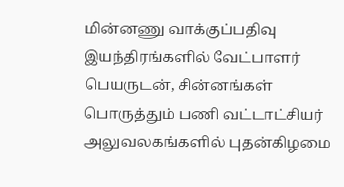மின்னணு வாக்குப்பதிவு இயந்திரங்களில் வேட்பாளர் பெயருடன், சின்னங்கள் பொருத்தும் பணி வட்டாட்சியர் அலுவலகங்களில் புதன்கிழமை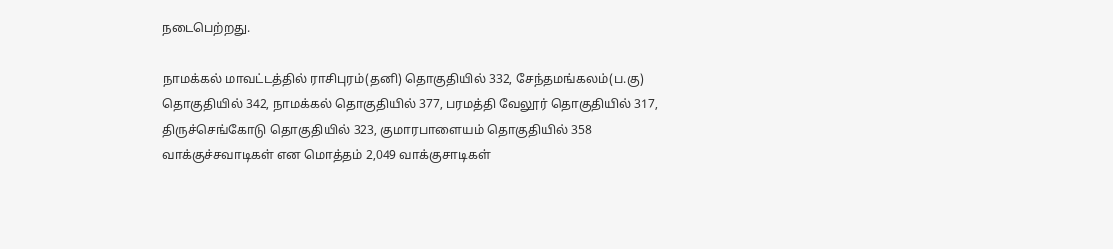நடைபெற்றது.

நாமக்கல் மாவட்டத்தில் ராசிபுரம்(தனி) தொகுதியில் 332, சேந்தமங்கலம்(ப.கு) தொகுதியில் 342, நாமக்கல் தொகுதியில் 377, பரமத்தி வேலூர் தொகுதியில் 317, திருச்செங்கோடு தொகுதியில் 323, குமாரபாளையம் தொகுதியில் 358 வாக்குச்சவாடிகள் என மொத்தம் 2,049 வாக்குசாடிகள்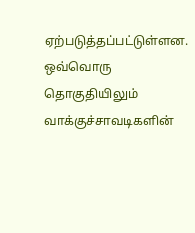ஏற்படுத்தப்பட்டுள்ளன. ஒவ்வொரு தொகுதியிலும் வாக்குச்சாவடிகளின்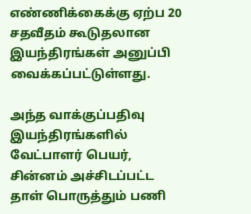எண்ணிக்கைக்கு ஏற்ப 20 சதவீதம் கூடுதலான இயந்திரங்கள் அனுப்பி வைக்கப்பட்டுள்ளது.

அந்த வாக்குப்பதிவு இயந்திரங்களில் வேட்பாளர் பெயர், சின்னம் அச்சிடப்பட்ட தாள் பொருத்தும் பணி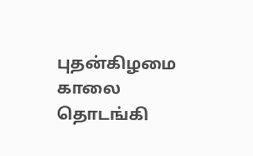புதன்கிழமை காலை தொடங்கி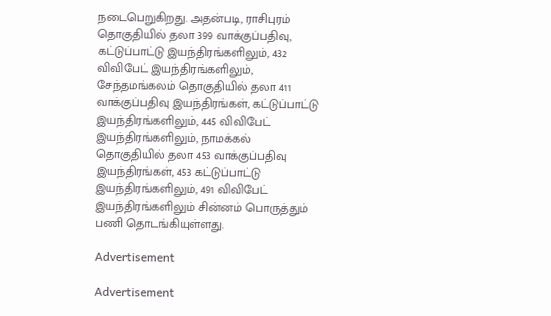நடைபெறுகிறது. அதன்படி, ராசிபுரம் தொகுதியில் தலா 399 வாக்குப்பதிவு, கட்டுப்பாட்டு இயந்திரங்களிலும், 432 விவிபேட் இயந்திரங்களிலும், சேந்தமங்கலம் தொகுதியில் தலா 411 வாக்குப்பதிவு இயந்திரங்கள், கட்டுப்பாட்டு இயந்திரங்களிலும், 445 விவிபேட் இயந்திரங்களிலும், நாமக்கல் தொகுதியில் தலா 453 வாக்குப்பதிவு இயந்திரங்கள், 453 கட்டுப்பாட்டு இயந்திரங்களிலும், 491 விவிபேட் இயந்திரங்களிலும் சின்னம் பொருத்தும் பணி தொடங்கியுள்ளது.

Advertisement

Advertisement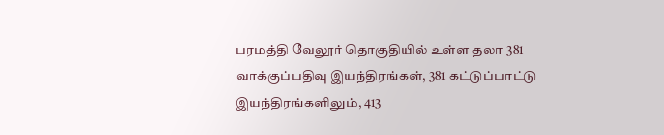பரமத்தி வேலூர் தொகுதியில் உள்ள தலா 381 வாக்குப்பதிவு இயந்திரங்கள், 381 கட்டுப்பாட்டு இயந்திரங்களிலும், 413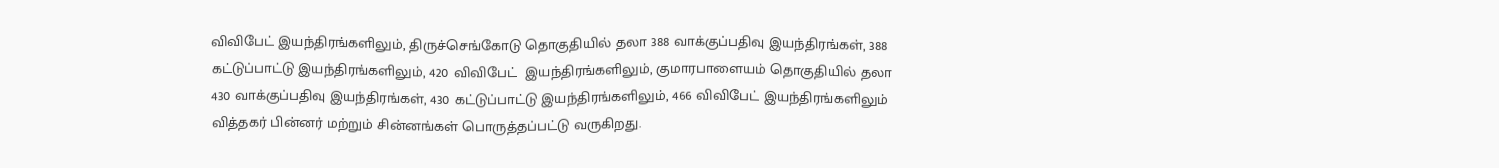விவிபேட் இயந்திரங்களிலும், திருச்செங்கோடு தொகுதியில் தலா 388 வாக்குப்பதிவு இயந்திரங்கள், 388 கட்டுப்பாட்டு இயந்திரங்களிலும், 420 விவிபேட்  இயந்திரங்களிலும், குமாரபாளையம் தொகுதியில் தலா 430 வாக்குப்பதிவு இயந்திரங்கள், 430 கட்டுப்பாட்டு இயந்திரங்களிலும், 466 விவிபேட் இயந்திரங்களிலும் வித்தகர் பின்னர் மற்றும் சின்னங்கள் பொருத்தப்பட்டு வருகிறது.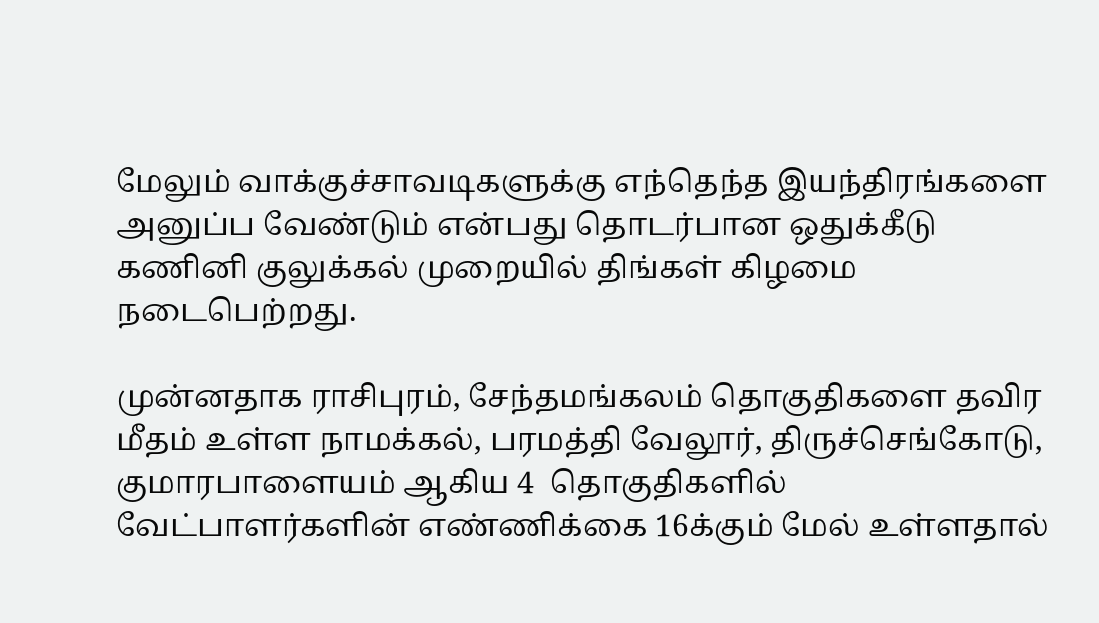மேலும் வாக்குச்சாவடிகளுக்கு எந்தெந்த இயந்திரங்களை அனுப்ப வேண்டும் என்பது தொடர்பான ஒதுக்கீடு கணினி குலுக்கல் முறையில் திங்கள் கிழமை நடைபெற்றது.

முன்னதாக ராசிபுரம், சேந்தமங்கலம் தொகுதிகளை தவிர மீதம் உள்ள நாமக்கல், பரமத்தி வேலூர், திருச்செங்கோடு, குமாரபாளையம் ஆகிய 4  தொகுதிகளில் வேட்பாளர்களின் எண்ணிக்கை 16க்கும் மேல் உள்ளதால்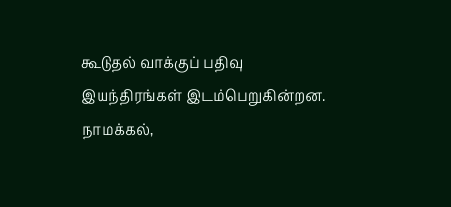கூடுதல் வாக்குப் பதிவு இயந்திரங்கள் இடம்பெறுகின்றன. நாமக்கல்,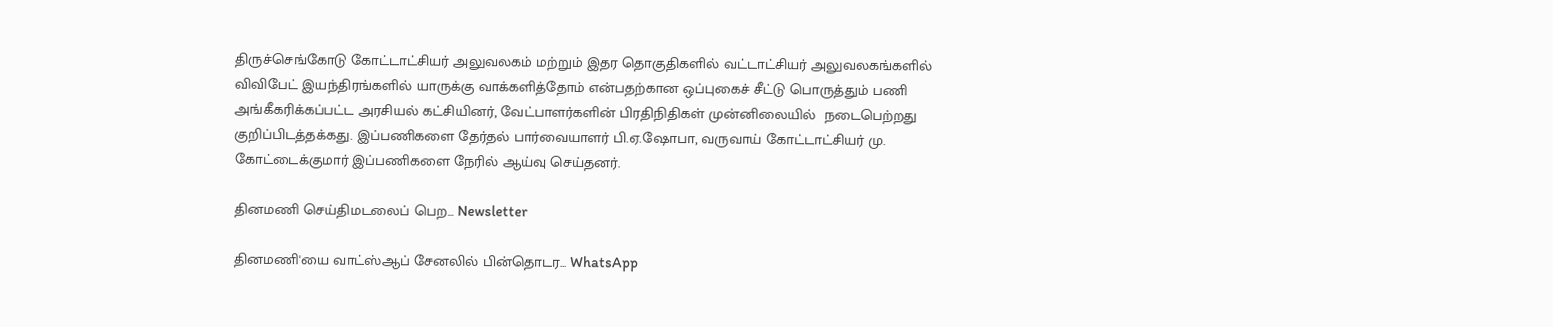திருச்செங்கோடு கோட்டாட்சியர் அலுவலகம் மற்றும் இதர தொகுதிகளில் வட்டாட்சியர் அலுவலகங்களில் விவிபேட் இயந்திரங்களில் யாருக்கு வாக்களித்தோம் என்பதற்கான ஒப்புகைச் சீட்டு பொருத்தும் பணி அங்கீகரிக்கப்பட்ட அரசியல் கட்சியினர், வேட்பாளர்களின் பிரதிநிதிகள் முன்னிலையில்  நடைபெற்றது குறிப்பிடத்தக்கது. இப்பணிகளை தேர்தல் பார்வையாளர் பி.ஏ.ஷோபா, வருவாய் கோட்டாட்சியர் மு. கோட்டைக்குமார் இப்பணிகளை நேரில் ஆய்வு செய்தனர்.

தினமணி செய்திமடலைப் பெற... Newsletter

தினமணி'யை வாட்ஸ்ஆப் சேனலில் பின்தொடர... WhatsApp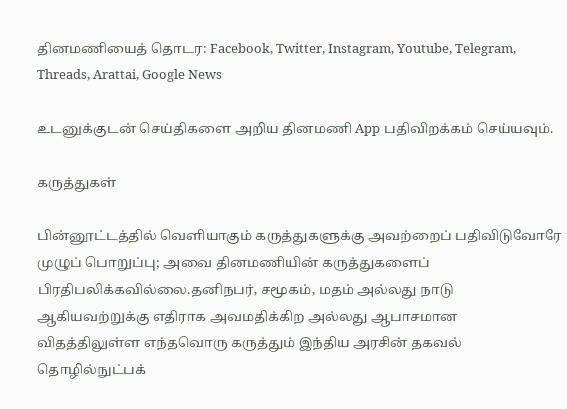தினமணியைத் தொடர: Facebook, Twitter, Instagram, Youtube, Telegram, Threads, Arattai, Google News

உடனுக்குடன் செய்திகளை அறிய தினமணி App பதிவிறக்கம் செய்யவும்.

கருத்துகள்

பின்னூட்டத்தில் வெளியாகும் கருத்துகளுக்கு அவற்றைப் பதிவிடுவோரே முழுப் பொறுப்பு; அவை தினமணியின் கருத்துகளைப் பிரதிபலிக்கவில்லை.தனிநபர், சமூகம், மதம் அல்லது நாடு ஆகியவற்றுக்கு எதிராக அவமதிக்கிற அல்லது ஆபாசமான விதத்திலுள்ள எந்தவொரு கருத்தும் இந்திய அரசின் தகவல் தொழில்நுட்பக்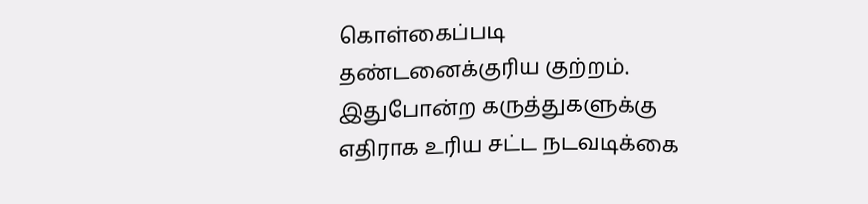கொள்கைப்படி தண்டனைக்குரிய குற்றம். இதுபோன்ற கருத்துகளுக்கு எதிராக உரிய சட்ட நடவடிக்கை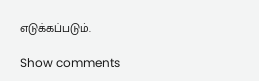எடுக்கப்படும்.

Show comments